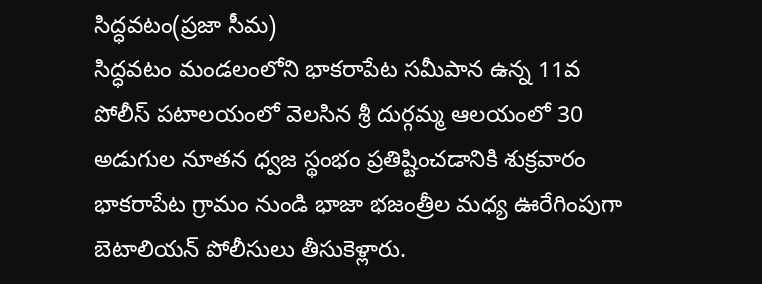సిద్ధవటం(ప్రజా సీమ)
సిద్ధవటం మండలంలోని భాకరాపేట సమీపాన ఉన్న 11వ పోలీస్ పటాలయంలో వెలసిన శ్రీ దుర్గమ్మ ఆలయంలో 30 అడుగుల నూతన ధ్వజ స్థంభం ప్రతిష్టించడానికి శుక్రవారం భాకరాపేట గ్రామం నుండి భాజా భజంత్రీల మధ్య ఊరేగింపుగా బెటాలియన్ పోలీసులు తీసుకెళ్లారు.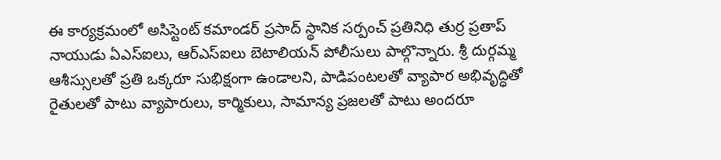ఈ కార్యక్రమంలో అసిస్టెంట్ కమాండర్ ప్రసాద్ స్థానిక సర్పంచ్ ప్రతినిధి తుర్ర ప్రతాప్ నాయుడు ఏఎస్ఐలు, ఆర్ఎస్ఐలు బెటాలియన్ పోలీసులు పాల్గొన్నారు. శ్రీ దుర్గమ్మ ఆశీస్సులతో ప్రతి ఒక్కరూ సుభిక్షంగా ఉండాలని, పాడిపంటలతో వ్యాపార అభివృద్ధితో రైతులతో పాటు వ్యాపారులు, కార్మికులు, సామాన్య ప్రజలతో పాటు అందరూ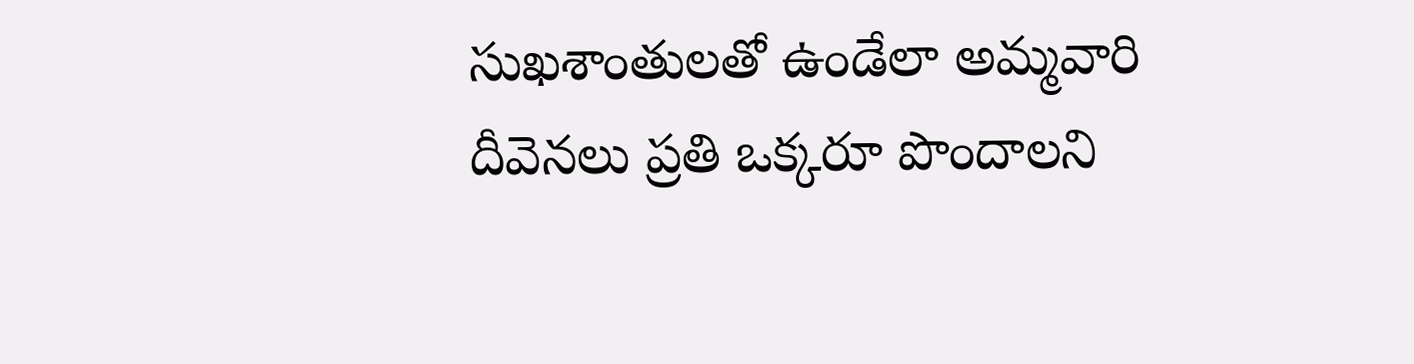సుఖశాంతులతో ఉండేలా అమ్మవారి దీవెనలు ప్రతి ఒక్కరూ పొందాలని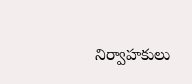నిర్వాహకులు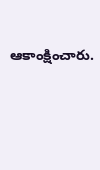ఆకాంక్షించారు.